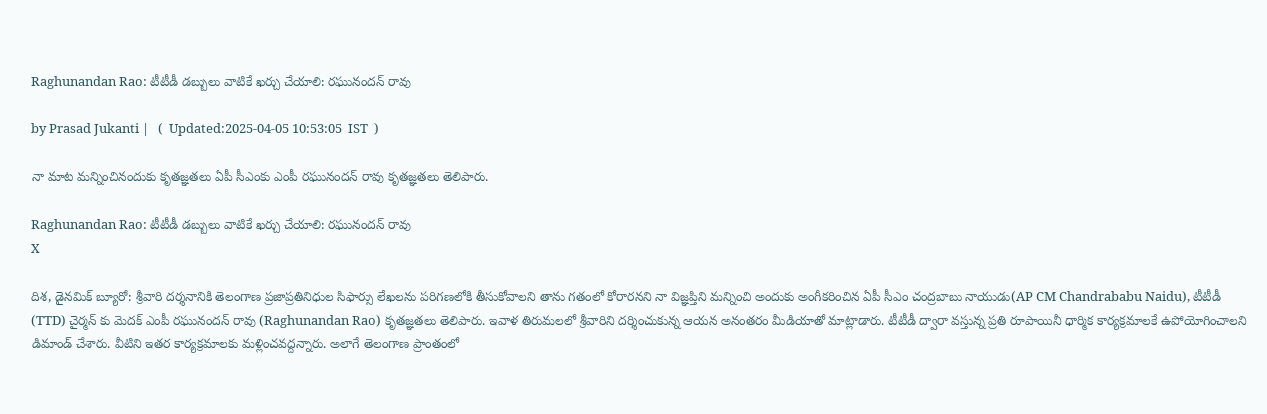Raghunandan Rao: టీటీడీ డబ్బులు వాటికే ఖర్చు చేయాలి: రఘునందన్ రావు

by Prasad Jukanti |   (  Updated:2025-04-05 10:53:05  IST  )

నా మాట మన్నించినందుకు కృతజ్ఞతలు ఏపీ సీఎంకు ఎంపీ రఘునందన్ రావు కృతజ్ఞతలు తెలిపారు.

Raghunandan Rao: టీటీడీ డబ్బులు వాటికే ఖర్చు చేయాలి: రఘునందన్ రావు
X

దిశ, డైనమిక్ బ్యూరో: శ్రీవారి దర్శనానికి తెలంగాణ ప్రజాప్రతినిధుల సిఫార్సు లేఖలను పరిగణలోకి తీసుకోవాలని తాను గతంలో కోరారనని నా విజ్ఞప్తిని మన్నించి అందుకు అంగీకరించిన ఏపీ సీఎం చంద్రబాబు నాయుడు(AP CM Chandrababu Naidu), టీటీడీ (TTD) చైర్మన్ కు మెదక్ ఎంపీ రఘునందన్ రావు (Raghunandan Rao) కృతజ్ఞతలు తెలిపారు. ఇవాళ తిరుమలలో శ్రీవారిని దర్శించుకున్న ఆయన అనంతరం మీడియాతో మాట్లాడారు. టీటీడీ ద్వారా వస్తున్న ప్రతి రూపాయినీ ధార్మిక కార్యక్రమాలకే ఉపోయోగించాలని డిమాండ్ చేశారు. వీటిని ఇతర కార్యక్రమాలకు మళ్లించవద్దన్నారు. అలాగే తెలంగాణ ప్రాంతంలో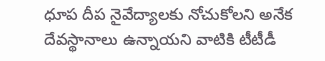ధూప దీప నైవేద్యాలకు నోచుకోలని అనేక దేవస్థానాలు ఉన్నాయని వాటికి టీటీడీ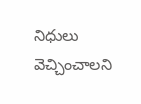నిధులు వెచ్చించాలని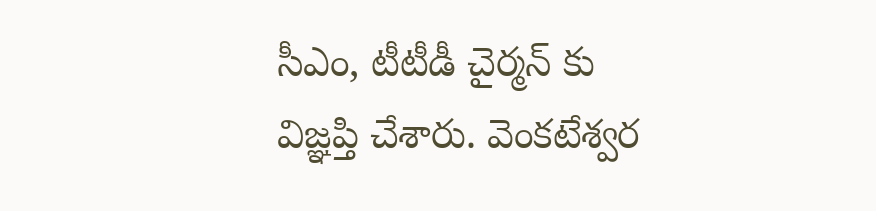సీఎం, టీటీడీ చైర్మన్ కు విజ్ఞప్తి చేశారు. వెంకటేశ్వర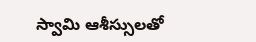స్వామి ఆశీస్సులతో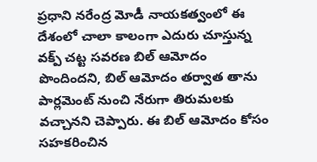ప్రధాని నరేంద్ర మోడీ నాయకత్వంలో ఈ దేశంలో చాలా కాలంగా ఎదురు చూస్తున్న వక్ప్ చట్ట సవరణ బిల్ ఆమోదం పొందిందని, బిల్ ఆమోదం తర్వాత తాను పార్లమెంట్ నుంచి నేరుగా తిరుమలకు వచ్చానని చెప్పారు. ఈ బిల్ ఆమోదం కోసం సహకరించిన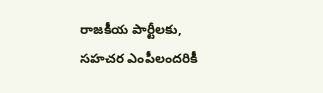రాజకీయ పార్టీలకు, సహచర ఎంపీలందరికీ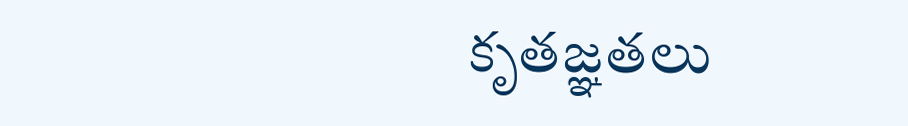కృతజ్ఞతలు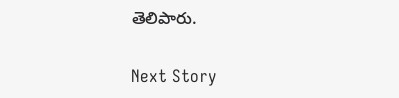తెలిపారు.

Next Story